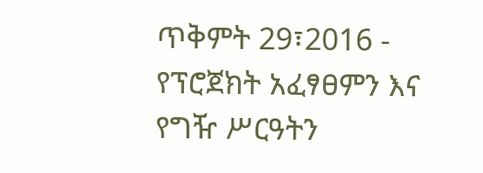ጥቅምት 29፣2016 - የፕሮጀክት አፈፃፀምን እና የግዥ ሥርዓትን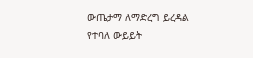ውጤታማ ለማድረግ ይረዳል የተባለ ውይይት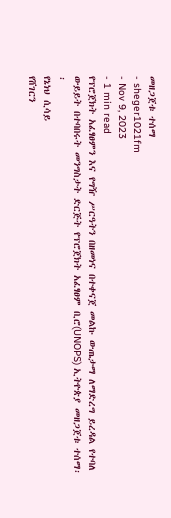መዘጋጀቱ ተሰማ
- sheger1021fm
- Nov 9, 2023
- 1 min read
የፕሮጀክት አፈፃፀምን እና የግዥ ሥርዓትን በዘመነና በተቀናጀ መልኩ ውጤታማ ለማድረግ ይረዳል የተባለ ውይይት በተባበሩት መንግስታት ድርጅት የፕሮጀክት አፈፃፀም ቢሮ(UNOPS) ኢትዮጵያ መዘጋጀቱ ተሰማ፡፡
የኔነህ ሲሳይ
የሸገርን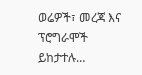ወሬዎች፣ መረጃ እና ፕሮግራሞች ይከታተሉ…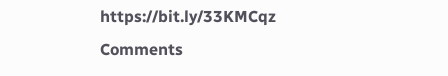https://bit.ly/33KMCqz
Comments